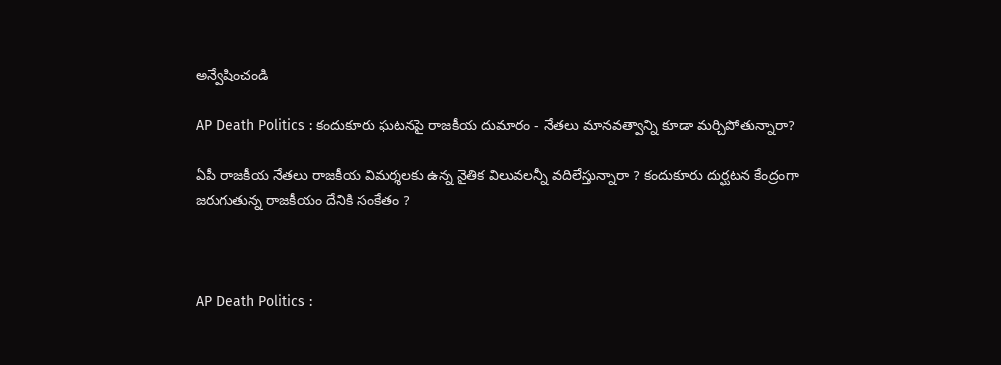అన్వేషించండి

AP Death Politics : కందుకూరు ఘటనపై రాజకీయ దుమారం - నేతలు మానవత్వాన్ని కూడా మర్చిపోతున్నారా?

ఏపీ రాజకీయ నేతలు రాజకీయ విమర్శలకు ఉన్న నైతిక విలువలన్నీ వదిలేస్తున్నారా ? కందుకూరు దుర్ఘటన కేంద్రంగా జరుగుతున్న రాజకీయం దేనికి సంకేతం ?



AP Death Politics :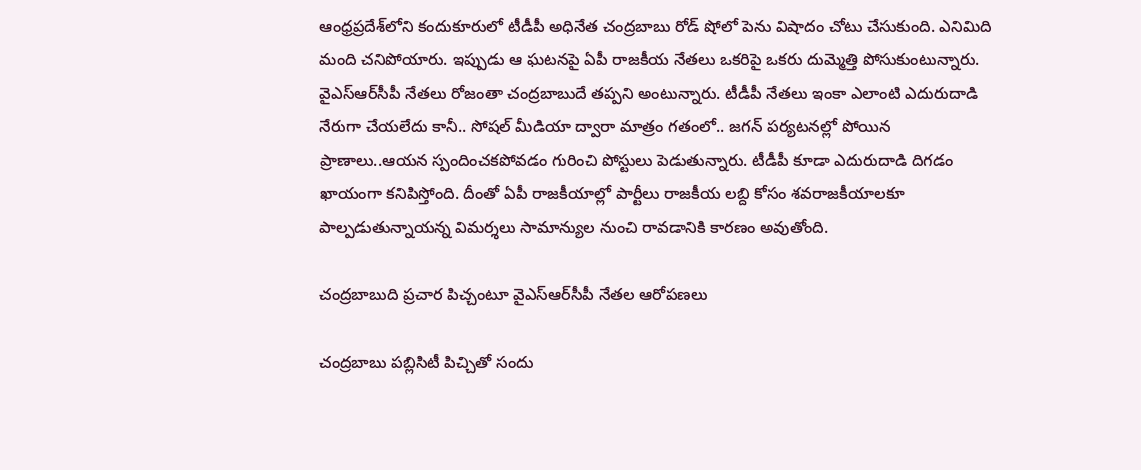ఆంధ్రప్రదేశ్‌లోని కందుకూరులో టీడీపీ అధినేత చంద్రబాబు రోడ్ షోలో పెను విషాదం చోటు చేసుకుంది. ఎనిమిది మంది చనిపోయారు. ఇప్పుడు ఆ ఘటనపై ఏపీ రాజకీయ నేతలు ఒకరిపై ఒకరు దుమ్మెత్తి పోసుకుంటున్నారు. వైఎస్ఆర్‌సీపీ నేతలు రోజంతా చంద్రబాబుదే తప్పని అంటున్నారు. టీడీపీ నేతలు ఇంకా ఎలాంటి ఎదురుదాడి నేరుగా చేయలేదు కానీ.. సోషల్ మీడియా ద్వారా మాత్రం గతంలో.. జగన్ పర్యటనల్లో పోయిన ప్రాణాలు..ఆయన స్పందించకపోవడం గురించి పోస్టులు పెడుతున్నారు. టీడీపీ కూడా ఎదురుదాడి దిగడం ఖాయంగా కనిపిస్తోంది. దీంతో ఏపీ రాజకీయాల్లో పార్టీలు రాజకీయ లబ్ది కోసం శవరాజకీయాలకూ పాల్పడుతున్నాయన్న విమర్శలు సామాన్యుల నుంచి రావడానికి కారణం అవుతోంది.

చంద్రబాబుది ప్రచార పిచ్చంటూ వైఎస్ఆర్‌సీపీ నేతల ఆరోపణలు

చంద్రబాబు పబ్లిసిటీ పిచ్చితో సందు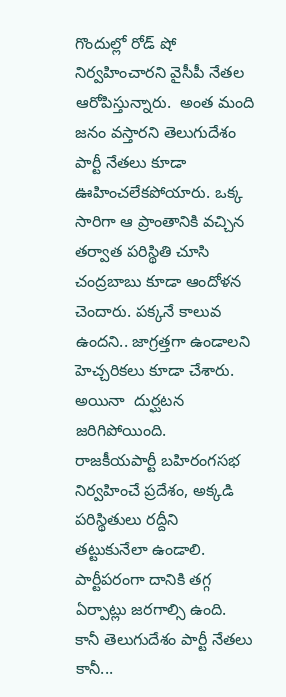గొందుల్లో రోడ్ షో నిర్వహించారని వైసీపీ నేతల ఆరోపిస్తున్నారు.  అంత మంది జనం వస్తారని తెలుగుదేశం పార్టీ నేతలు కూడా ఊహించలేకపోయారు. ఒక్క సారిగా ఆ ప్రాంతానికి వచ్చిన తర్వాత పరిస్థితి చూసి చంద్రబాబు కూడా ఆందోళన చెందారు. పక్కనే కాలువ ఉందని.. జాగ్రత్తగా ఉండాలని హెచ్చరికలు కూడా చేశారు. అయినా  దుర్ఘటన జరిగిపోయింది.  రాజ‌కీయ‌పార్టీ బ‌హిరంగ‌స‌భ నిర్వ‌హించే ప్ర‌దేశం, అక్క‌డి ప‌రిస్థితులు ర‌ద్దీని త‌ట్టుకునేలా ఉండాలి. పార్టీప‌రంగా దానికి త‌గ్గ ఏర్పాట్లు జ‌ర‌గాల్సి ఉంది. కానీ తెలుగుదేశం పార్టీ నేతలు కానీ...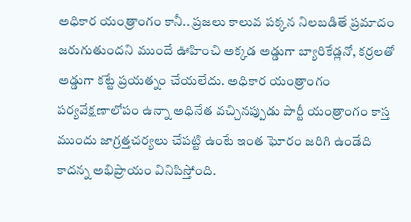అధికార యంత్రాంగం కానీ.. ప్ర‌జ‌లు కాలువ ప‌క్క‌న నిల‌బ‌డితే ప్ర‌మాదం జ‌రుగుతుంద‌ని ముందే ఊహించి అక్క‌డ అడ్డుగా బ్యారికేడ్ల‌నో, క‌ర్ర‌ల‌తో అడ్డుగా క‌ట్టే ప్రయత్నం చేయలేదు. అధికార ‌యంత్రాంగం ప‌ర్య‌వేక్ష‌ణాలోపం ఉన్నా అధినేత వ‌చ్చిన‌ప్పుడు పార్టీ యంత్రాంగం కాస్త ముందు జాగ్ర‌త్త‌చ‌ర్య‌లు చేప‌ట్టి ఉంటే ఇంత ఘోరం జ‌రిగి ఉండేది కాదన్న అభిప్రాయం వినిపిస్తోంది.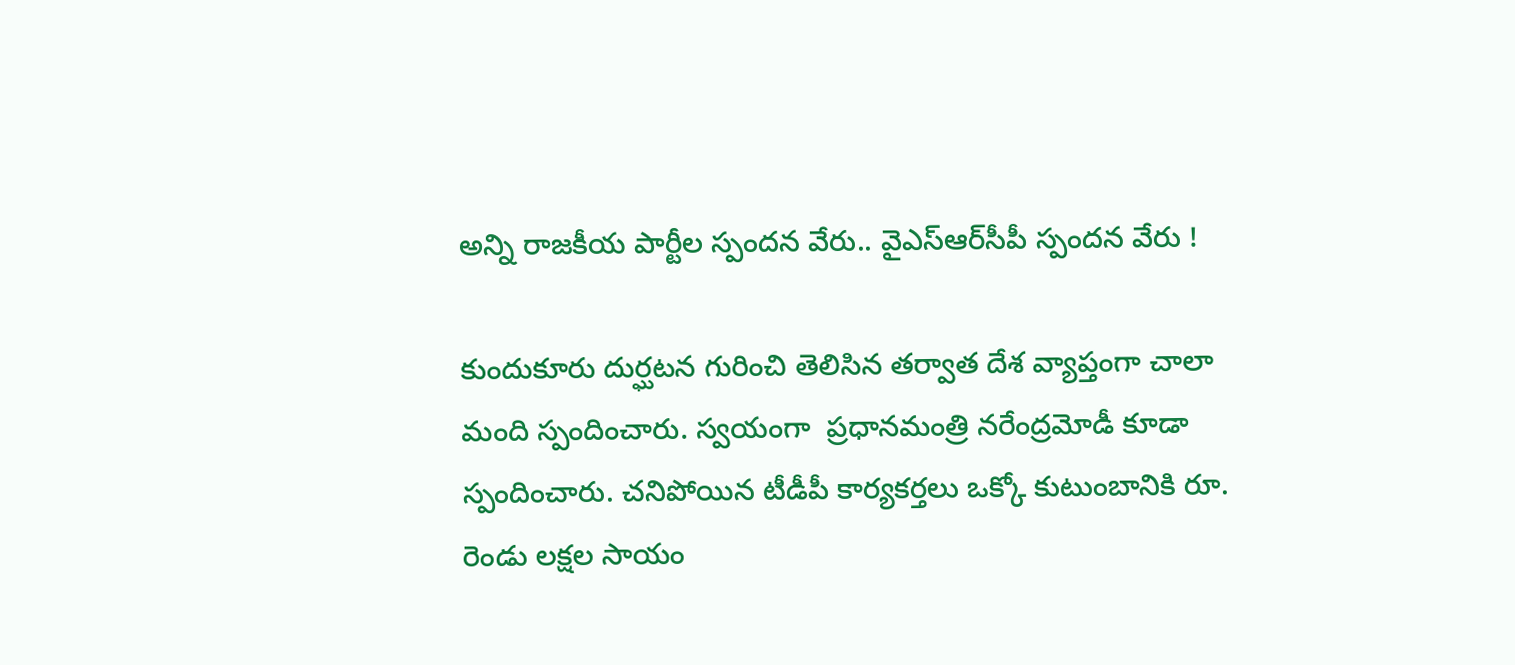అన్ని రాజకీయ పార్టీల స్పందన వేరు.. వైఎస్ఆర్‌సీపీ స్పందన వేరు !

కుందుకూరు దుర్ఘటన గురించి తెలిసిన తర్వాత దేశ వ్యాప్తంగా చాలా మంది స్పందించారు. స్వయంగా  ప్రధానమంత్రి నరేంద్రమోడీ కూడా స్పందించారు. చనిపోయిన టీడీపీ కార్యకర్తలు ఒక్కో కుటుంబానికి రూ. రెండు లక్షల సాయం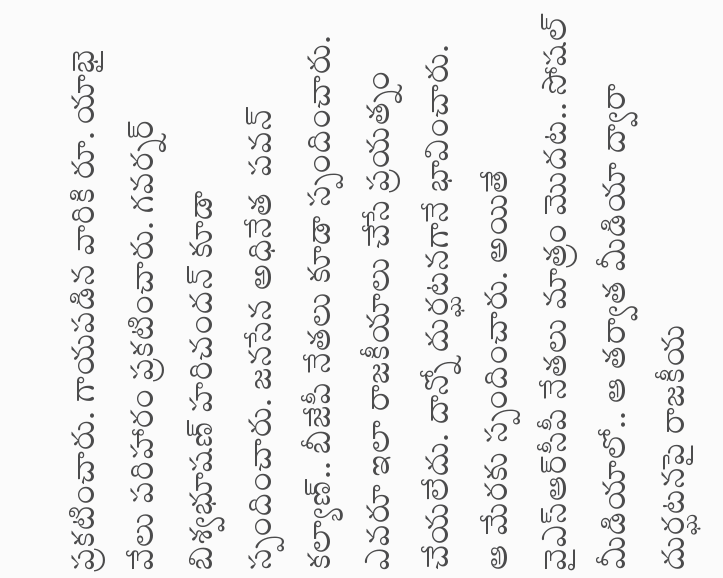ప్రకటించారు. గాయపడిన వారికి రూ. యాభై వేలు పరిహారం ప్రకటించారు. గవర్నర్ బిశ్వభూషణ్ హరిచందన్ కూడా స్పందించారు. జనసేన అధినేత  పవన్ కల్యాణ్.. బీజేపీ నేతలు కూడా స్పందించారు. ఎవరూ ఇలా రాజకీయాలు చేసే ప్రయత్నం చేయలేదు. దాన్నో దుర్ఘటనగానే భావించారు. ఆ మేరకు స్పందించారు. అయితే వైఎస్ఆర్‌సీపీ నేతలు మాత్రం మొదట.. సోషల్ మీడియాలో.. ఆ తర్వాత మీడియా ద్వారా దుర్ఘటనపై రాజకీయ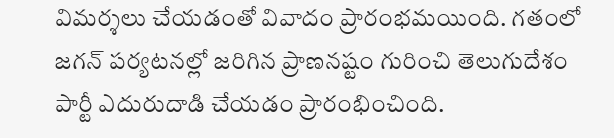విమర్శలు చేయడంతో వివాదం ప్రారంభమయింది. గతంలో జగన్ పర్యటనల్లో జరిగిన ప్రాణనష్టం గురించి తెలుగుదేశం పార్టీ ఎదురుదాడి చేయడం ప్రారంభించింది.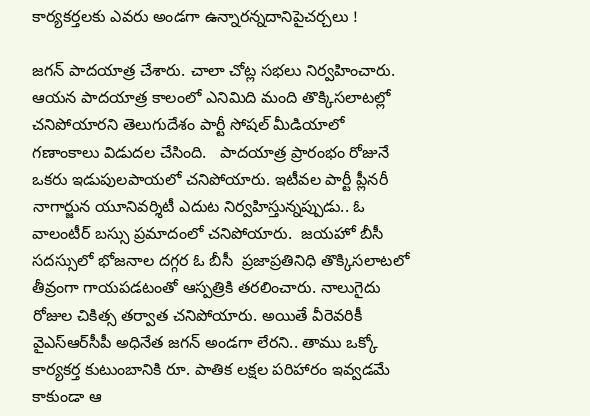కార్యకర్తలకు ఎవరు అండగా ఉన్నారన్నదానిపైచర్చలు !

జగన్ పాదయాత్ర చేశారు. చాలా చోట్ల సభలు నిర్వహించారు. ఆయన పాదయాత్ర కాలంలో ఎనిమిది మంది తొక్కిసలాటల్లో చనిపోయారని తెలుగుదేశం పార్టీ సోషల్ మీడియాలో గణాంకాలు విడుదల చేసింది.   పాదయాత్ర ప్రారంభం రోజునే ఒకరు ఇడుపులపాయలో చనిపోయారు. ఇటీవల పార్టీ ప్లీనరీ నాగార్జున యూనివర్శిటీ ఎదుట నిర్వహిస్తున్నప్పుడు.. ఓ వాలంటీర్ బస్సు ప్రమాదంలో చనిపోయారు.  జయహో బీసీ సదస్సులో భోజనాల దగ్గర ఓ బీసీ  ప్రజాప్రతినిధి తొక్కిసలాటలో తీవ్రంగా గాయపడటంతో ఆస్పత్రికి తరలించారు. నాలుగైదు రోజుల చికిత్స తర్వాత చనిపోయారు. అయితే వీరెవరికీ వైఎస్ఆర్‌సీపీ అధినేత జగన్ అండగా లేరని.. తాము ఒక్కో కార్యకర్త కుటుంబానికి రూ. పాతిక లక్షల పరిహారం ఇవ్వడమే కాకుండా ఆ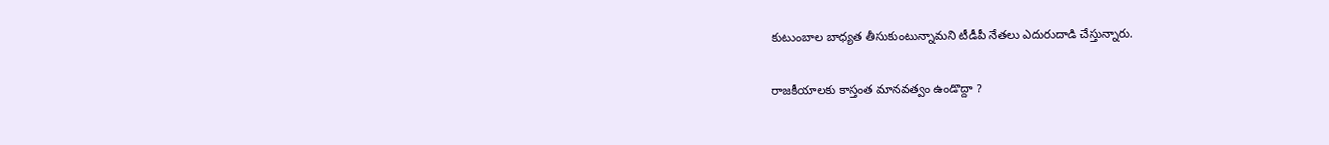కుటుంబాల బాధ్యత తీసుకుంటున్నామని టీడీపీ నేతలు ఎదురుదాడి చేస్తున్నారు.

రాజకీయాలకు కాస్తంత మానవత్వం ఉండొద్దా ?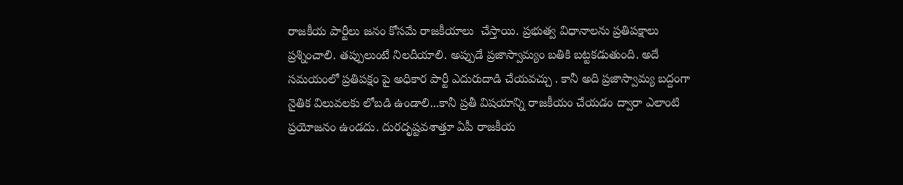రాజకీయ పార్టీలు జనం కోసమే రాజకీయాలు  చేస్తాయి. ప్రభుత్వ విధానాలను ప్రతిపక్షాలు ప్రశ్నించాలి. తప్పులుంటే నిలదీయాలి. అప్పుడే ప్రజాస్వామ్యం బతికి బట్టకడుతుంది. అదే సమయంలో ప్రతిపక్షం పై అధికార పార్టీ ఎదురుదాడి చేయవచ్చు . కానీ అది ప్రజాస్వామ్య బద్దంగా నైతిక విలువలకు లోబడి ఉండాలి...కానీ ప్రతీ విషయాన్ని రాజకీయం చేయడం ద్వారా ఎలాంటి ప్రయోజనం ఉండదు. దురదృష్టవశాత్తూ ఏపీ రాజకీయ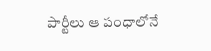పార్టీలు ఆ పంధాలోనే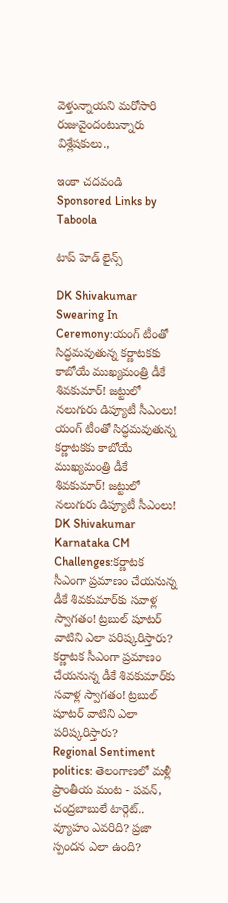వెళ్తున్నాయని మరోసారి రుజువైందంటున్నారు విశ్లేషకులు.,

ఇంకా చదవండి
Sponsored Links by Taboola

టాప్ హెడ్ లైన్స్

DK Shivakumar Swearing In Ceremony:యంగ్ టీంతో సిద్ధమవుతున్న కర్ణాటకకు కాబోయే ముఖ్యమంత్రి డీకే శివకుమార్! జట్టులో నలుగురు డిప్యూటీ సీఎంలు!
యంగ్ టీంతో సిద్ధమవుతున్న కర్ణాటకకు కాబోయే ముఖ్యమంత్రి డీకే శివకుమార్! జట్టులో నలుగురు డిప్యూటీ సీఎంలు!
DK Shivakumar Karnataka CM Challenges:కర్ణాటక సీఎంగా ప్రమాణం చేయనున్న డీకే శివకుమార్‌కు సవాళ్ల స్వాగతం! ట్రబుల్ షూటర్ వాటిని ఎలా పరిష్కరిస్తారు?
కర్ణాటక సీఎంగా ప్రమాణం చేయనున్న డీకే శివకుమార్‌కు సవాళ్ల స్వాగతం! ట్రబుల్ షూటర్ వాటిని ఎలా పరిష్కరిస్తారు?
Regional Sentiment politics: తెలంగాణలో మళ్లీ ప్రాంతీయ మంట - పవన్, చంద్రబాబులే టార్గెట్.. వ్యూహం ఎవరిది? ప్రజా స్పందన ఎలా ఉంది?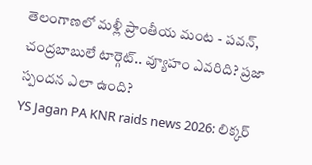తెలంగాణలో మళ్లీ ప్రాంతీయ మంట - పవన్, చంద్రబాబులే టార్గెట్.. వ్యూహం ఎవరిది? ప్రజా స్పందన ఎలా ఉంది?
YS Jagan PA KNR raids news 2026: లిక్కర్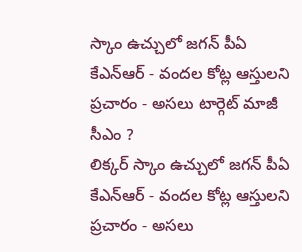స్కాం ఉచ్చులో జగన్ పీఏ కేఎన్ఆర్ - వందల కోట్ల ఆస్తులని ప్రచారం - అసలు టార్గెట్ మాజీ సీఎం ?
లిక్కర్ స్కాం ఉచ్చులో జగన్ పీఏ కేఎన్ఆర్ - వందల కోట్ల ఆస్తులని ప్రచారం - అసలు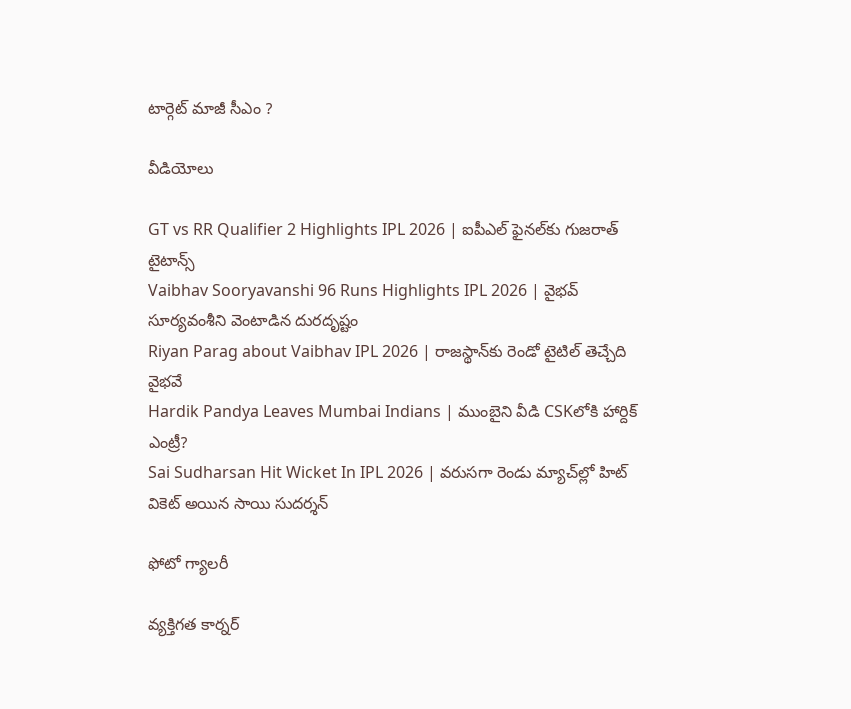టార్గెట్ మాజీ సీఎం ?

వీడియోలు

GT vs RR Qualifier 2 Highlights IPL 2026 | ఐపీఎల్ ఫైనల్‌కు గుజరాత్ టైటాన్స్
Vaibhav Sooryavanshi 96 Runs Highlights IPL 2026 | వైభవ్ సూర్యవంశీని వెంటాడిన దురదృష్టం
Riyan Parag about Vaibhav IPL 2026 | రాజస్థాన్‌కు రెండో టైటిల్ తెచ్చేది వైభవే
Hardik Pandya Leaves Mumbai Indians | ముంబైని వీడి CSKలోకి హార్దిక్ ఎంట్రీ?
Sai Sudharsan Hit Wicket In IPL 2026 | వరుసగా రెండు మ్యాచ్‌ల్లో హిట్ వికెట్ అయిన సాయి సుదర్శన్

ఫోటో గ్యాలరీ

వ్యక్తిగత కార్నర్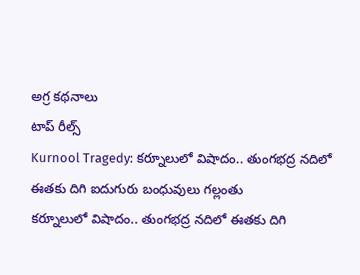అగ్ర కథనాలు
టాప్ రీల్స్
Kurnool Tragedy: కర్నూలులో విషాదం.. తుంగభద్ర నదిలో ఈతకు దిగి ఐదుగురు బంధువులు గల్లంతు
కర్నూలులో విషాదం.. తుంగభద్ర నదిలో ఈతకు దిగి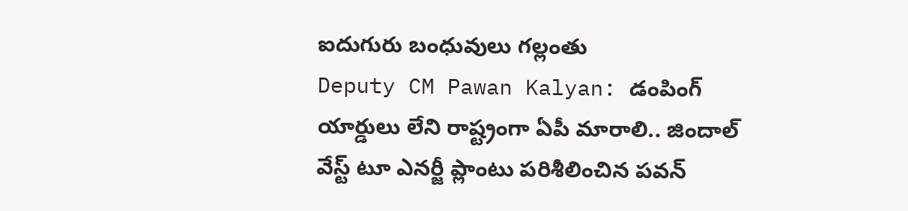ఐదుగురు బంధువులు గల్లంతు
Deputy CM Pawan Kalyan: డంపింగ్ యార్డులు లేని రాష్ట్రంగా ఏపీ మారాలి.. జిందాల్ వేస్ట్ టూ ఎనర్జీ ప్లాంటు పరిశీలించిన పవన్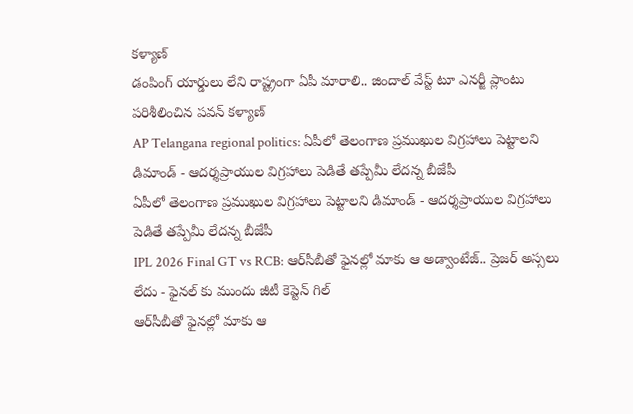కళ్యాణ్
డంపింగ్ యార్డులు లేని రాష్ట్రంగా ఏపీ మారాలి.. జిందాల్ వేస్ట్ టూ ఎనర్జీ ప్లాంటు పరిశీలించిన పవన్ కళ్యాణ్
AP Telangana regional politics: ఏపీలో తెలంగాణ ప్రముఖుల విగ్రహాలు పెట్టాలని డిమాండ్ - ఆదర్శప్రాయుల విగ్రహాలు పెడితే తప్పేమీ లేదన్న బీజేపీ
ఏపీలో తెలంగాణ ప్రముఖుల విగ్రహాలు పెట్టాలని డిమాండ్ - ఆదర్శప్రాయుల విగ్రహాలు పెడితే తప్పేమీ లేదన్న బీజేపీ
IPL 2026 Final GT vs RCB: ఆర్‌సీబీతో ఫైన‌ల్లో మాకు ఆ అడ్వాంటేజ్.. ప్రెజర్ అస్సలు లేదు - ఫైనల్ కు ముందు జీటీ కెప్టెన్ గిల్
ఆర్‌సీబీతో ఫైన‌ల్లో మాకు ఆ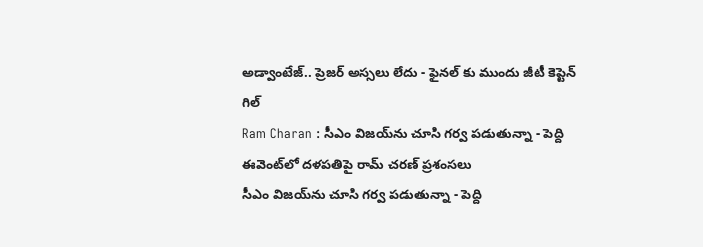అడ్వాంటేజ్.. ప్రెజర్ అస్సలు లేదు - ఫైనల్ కు ముందు జీటీ కెప్టెన్ గిల్
Ram Charan : సీఎం విజయ్‌ను చూసి గర్వ పడుతున్నా - పెద్ది ఈవెంట్‌లో దళపతిపై రామ్ చరణ్ ప్రశంసలు
సీఎం విజయ్‌ను చూసి గర్వ పడుతున్నా - పెద్ది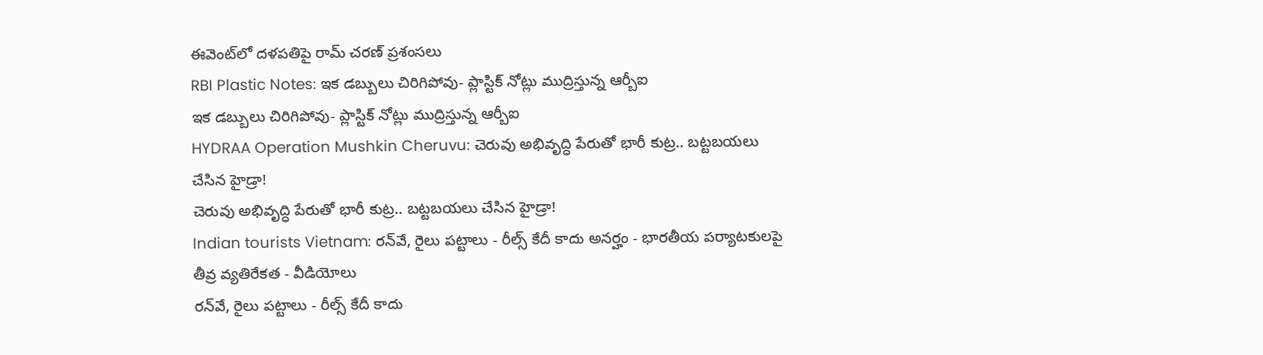ఈవెంట్‌లో దళపతిపై రామ్ చరణ్ ప్రశంసలు
RBI Plastic Notes: ఇక డబ్బులు చిరిగిపోవు- ప్లాస్టిక్ నోట్లు ముద్రిస్తున్న ఆర్బీఐ
ఇక డబ్బులు చిరిగిపోవు- ప్లాస్టిక్ నోట్లు ముద్రిస్తున్న ఆర్బీఐ
HYDRAA Operation Mushkin Cheruvu: చెరువు అభివృద్ధి పేరుతో భారీ కుట్ర.. బట్టబయలు చేసిన హైడ్రా!
చెరువు అభివృద్ధి పేరుతో భారీ కుట్ర.. బట్టబయలు చేసిన హైడ్రా!
Indian tourists Vietnam: రన్‌వే, రైలు పట్టాలు - రీల్స్ కేదీ కాదు అనర్హం - భారతీయ పర్యాటకులపై తీవ్ర వ్యతిరేకత - వీడియోలు
రన్‌వే, రైలు పట్టాలు - రీల్స్ కేదీ కాదు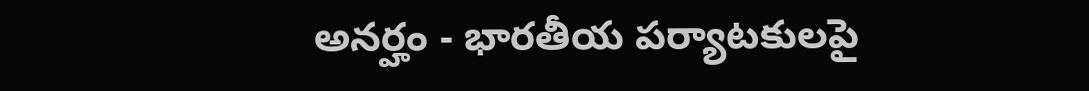అనర్హం - భారతీయ పర్యాటకులపై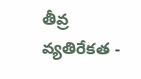తీవ్ర వ్యతిరేకత -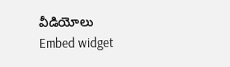వీడియోలు
Embed widget